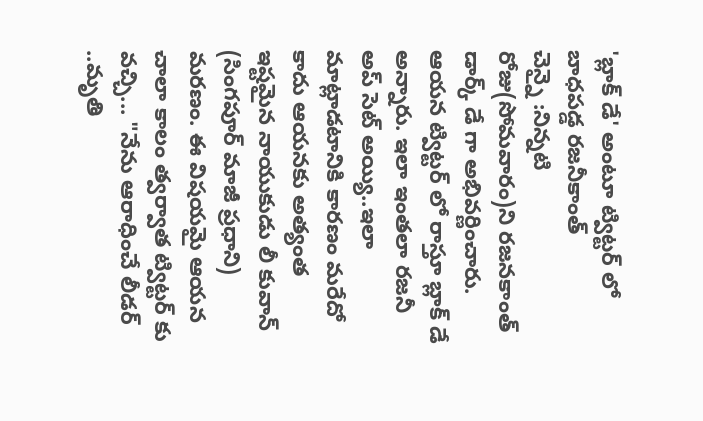'బ్లాక్ డే' అంటూ ట్విట్టర్ లో బాధపడ్డ రజనీకాంత్
చెన్నై :నిన్నటి రోజు(సోమవారం)ని రజనకాంత్ డార్క్ డే గా అభివర్ణించారు. ఆయన ట్విట్టర్ లో రాస్తూ బ్లాక్ డే అన్నారు. ఇలా ఇంతలా రజనీ అప్ సెట్ అయ్యి..ఇలా మాట్లాడటానికి కారణం మరేదో కాదు ఆయనకు అత్యంత ఇష్టమైన నాయుకుడు లీ కువాన్ (సింగపూర్ మాజీ ప్రధాని) మరణం. ఈ విషయమై ఆయన చాలా కాలం త్వర్వాత ట్విట్టర్ కు వచ్చి... "నేను ఆరాధించే లీడర్ ..మృతి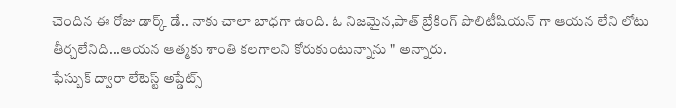చెందిన ఈ రోజు డార్క్ డే.. నాకు చాలా బాధగా ఉంది. ఓ నిజమైన,పాత్ బ్రేకింగ్ పొలిటీషియన్ గా ఆయన లేని లోటు తీర్చలేనిది...ఆయన ఆత్మకు శాంతి కలగాలని కోరుకుంటున్నాను " అన్నారు.
ఫేస్బుక్ ద్వారా లేటెస్ట్ అప్డేట్స్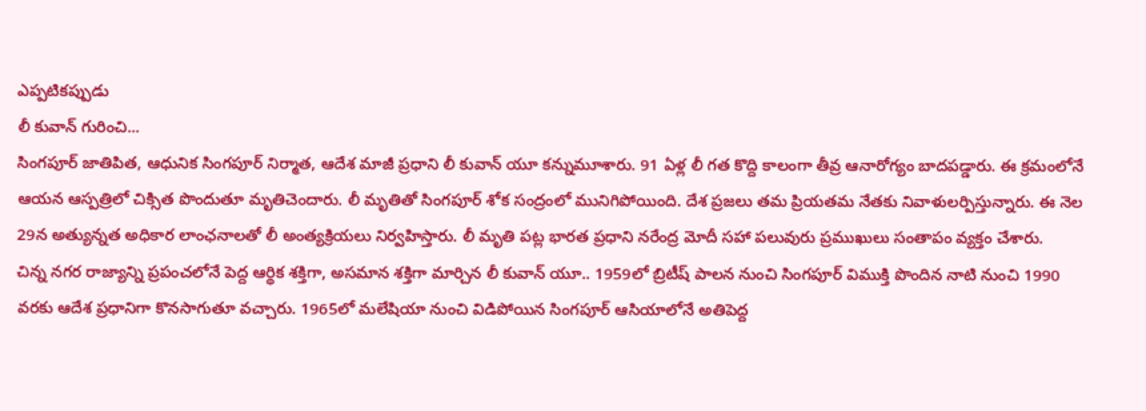ఎప్పటికప్పుడు
లీ కువాన్ గురించి...
సింగపూర్ జాతిపిత, ఆధునిక సింగపూర్ నిర్మాత, ఆదేశ మాజీ ప్రధాని లీ కువాన్ యూ కన్నుమూశారు. 91 ఏళ్ల లీ గత కొద్ది కాలంగా తీవ్ర ఆనారోగ్యం బాదపడ్డారు. ఈ క్రమంలోనే ఆయన ఆస్పత్రిలో చిక్సిత పొందుతూ మృతిచెందారు. లీ మృతితో సింగపూర్ శోక సంద్రంలో మునిగిపోయింది. దేశ ప్రజలు తమ ప్రియతమ నేతకు నివాళులర్పిస్తున్నారు. ఈ నెల 29న అత్యున్నత అధికార లాంఛనాలతో లీ అంత్యక్రియలు నిర్వహిస్తారు. లీ మృతి పట్ల భారత ప్రధాని నరేంద్ర మోదీ సహా పలువురు ప్రముఖులు సంతాపం వ్యక్తం చేశారు.
చిన్న నగర రాజ్యాన్ని ప్రపంచలోనే పెద్ద ఆర్థిక శక్తిగా, అసమాన శక్తిగా మార్చిన లీ కువాన్ యూ.. 1959లో బ్రిటీష్ పాలన నుంచి సింగపూర్ విముక్తి పొందిన నాటి నుంచి 1990 వరకు ఆదేశ ప్రధానిగా కొనసాగుతూ వచ్చారు. 1965లో మలేషియా నుంచి విడిపోయిన సింగపూర్ ఆసియాలోనే అతిపెద్ద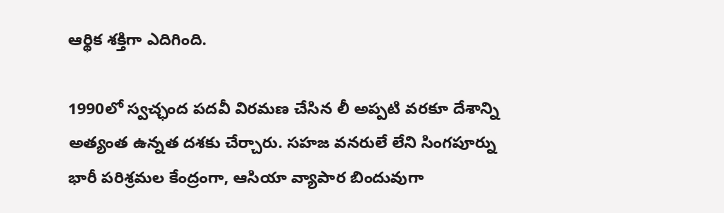ఆర్థిక శక్తిగా ఎదిగింది.

1990లో స్వచ్ఛంద పదవీ విరమణ చేసిన లీ అప్పటి వరకూ దేశాన్ని అత్యంత ఉన్నత దశకు చేర్చారు. సహజ వనరులే లేని సింగపూర్ను భారీ పరిశ్రమల కేంద్రంగా, ఆసియా వ్యాపార బిందువుగా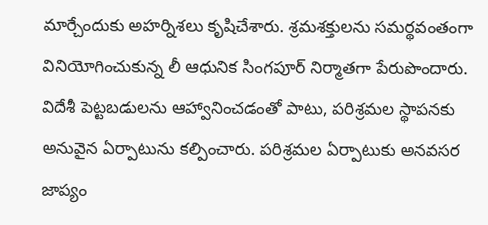మార్చేందుకు అహర్నిశలు కృషిచేశారు. శ్రమశక్తులను సమర్థవంతంగా వినియోగించుకున్న లీ ఆధునిక సింగపూర్ నిర్మాతగా పేరుపొందారు.
విదేశీ పెట్టబడులను ఆహ్వానించడంతో పాటు, పరిశ్రమల స్థాపనకు అనువైన ఏర్పాటును కల్పించారు. పరిశ్రమల ఏర్పాటుకు అనవసర జాప్యం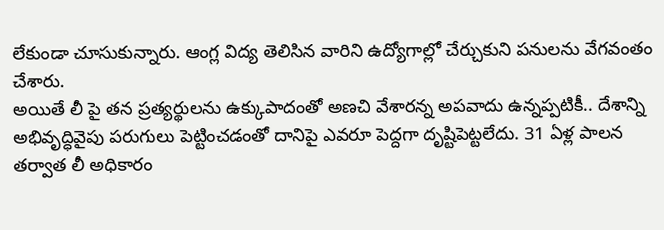లేకుండా చూసుకున్నారు. ఆంగ్ల విద్య తెలిసిన వారిని ఉద్యోగాల్లో చేర్చుకుని పనులను వేగవంతం చేశారు.
అయితే లీ పై తన ప్రత్యర్థులను ఉక్కుపాదంతో అణచి వేశారన్న అపవాదు ఉన్నప్పటికీ.. దేశాన్ని అభివృద్ధివైపు పరుగులు పెట్టించడంతో దానిపై ఎవరూ పెద్దగా దృష్టిపెట్టలేదు. 31 ఏళ్ల పాలన తర్వాత లీ అధికారం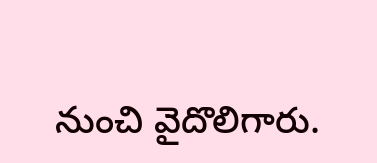నుంచి వైదొలిగారు.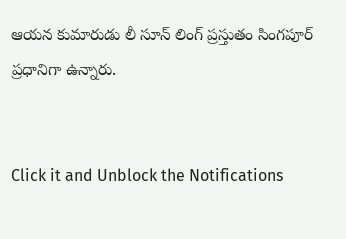ఆయన కుమారుడు లీ సూన్ లింగ్ ప్రస్తుతం సింగపూర్ ప్రధానిగా ఉన్నారు.


Click it and Unblock the Notifications